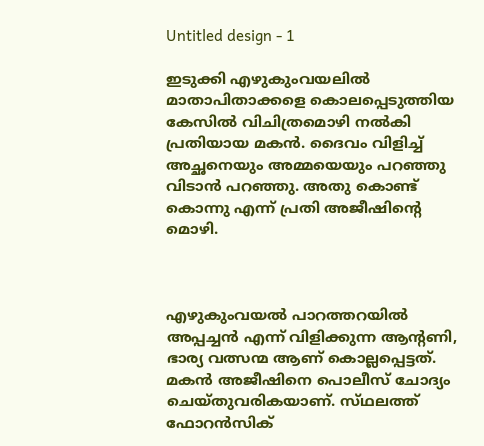Untitled design - 1

ഇടുക്കി എഴുകുംവയലിൽ മാതാപിതാക്കളെ കൊലപ്പെടുത്തിയ കേസില്‍ വിചിത്രമൊഴി നല്‍കി പ്രതിയായ മകന്‍. ദൈവം വിളിച്ച് അച്ഛനെയും അമ്മയെയും പറഞ്ഞു വിടാൻ പറഞ്ഞു. അതു കൊണ്ട് കൊന്നു എന്ന് പ്രതി അജീഷിന്റെ മൊഴി.



എഴുകുംവയൽ പാറത്തറയിൽ അപ്പച്ചൻ എന്ന് വിളിക്കുന്ന ആന്റണി, ഭാര്യ വത്സന്മ ആണ് കൊല്ലപ്പെട്ടത്. മകൻ അജീഷിനെ പൊലീസ് ചോദ്യം ചെയ്തുവരികയാണ്. സ്‌ഥലത്ത് ഫോറൻസിക്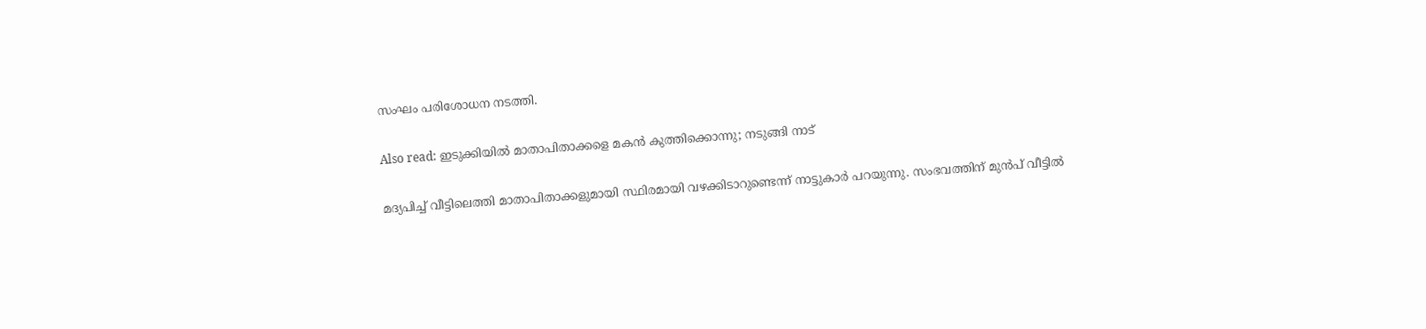സംഘം പരിശോധന നടത്തി.

Also read: ഇടുക്കിയില്‍ മാതാപിതാക്കളെ മകന്‍ കുത്തിക്കൊന്നു; നടുങ്ങി നാട്

മദ്യപിച്ച് വീട്ടിലെത്തി മാതാപിതാക്കളുമായി സ്ഥിരമായി വഴക്കിടാറുണ്ടെന്ന് നാട്ടുകാര്‍ പറയുന്നു. സംഭവത്തിന് മുന്‍പ് വീട്ടില്‍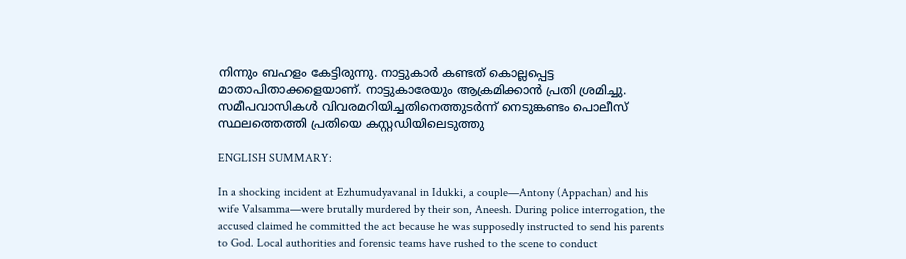നിന്നും ബഹളം കേട്ടിരുന്നു. നാട്ടുകാര്‍ കണ്ടത് കൊല്ലപ്പെട്ട മാതാപിതാക്കളെയാണ്. നാട്ടുകാരേയും ആക്രമിക്കാന്‍ പ്രതി ശ്രമിച്ചു. സമീപവാസികള്‍ വിവരമറിയിച്ചതിനെത്തുടര്‍ന്ന് നെടുങ്കണ്ടം പൊലീസ് സ്ഥലത്തെത്തി പ്രതിയെ കസ്റ്റഡിയിലെടുത്തു

ENGLISH SUMMARY:

In a shocking incident at Ezhumudyavanal in Idukki, a couple—Antony (Appachan) and his wife Valsamma—were brutally murdered by their son, Aneesh. During police interrogation, the accused claimed he committed the act because he was supposedly instructed to send his parents to God. Local authorities and forensic teams have rushed to the scene to conduct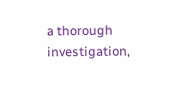a thorough investigation,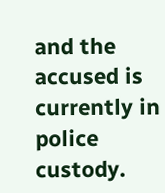and the accused is currently in police custody.